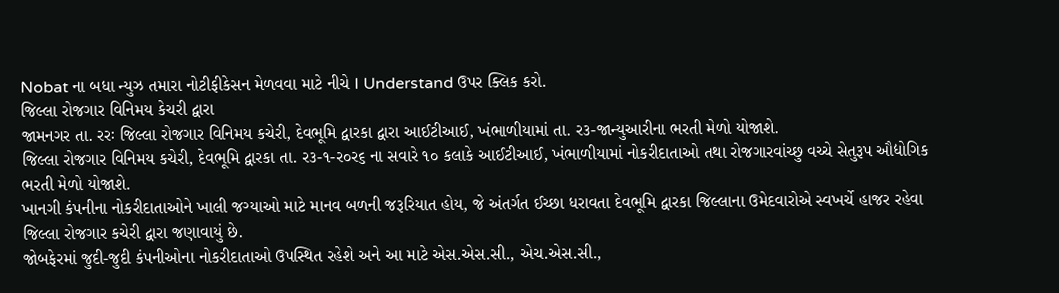Nobat ના બધા ન્યુઝ તમારા નોટીફીકેસન મેળવવા માટે નીચે I Understand ઉપર ક્લિક કરો.
જિલ્લા રોજગાર વિનિમય કેચરી દ્વારા
જામનગર તા. રરઃ જિલ્લા રોજગાર વિનિમય કચેરી, દેવભૂમિ દ્વારકા દ્વારા આઈટીઆઈ, ખંભાળીયામાં તા. ર૩-જાન્યુઆરીના ભરતી મેળો યોજાશે.
જિલ્લા રોજગાર વિનિમય કચેરી, દેવભૂમિ દ્વારકા તા. ર૩-૧-ર૦ર૬ ના સવારે ૧૦ કલાકે આઈટીઆઈ, ખંભાળીયામાં નોકરીદાતાઓ તથા રોજગારવાંચ્છુ વચ્ચે સેતુરૂપ ઔદ્યોગિક ભરતી મેળો યોજાશે.
ખાનગી કંપનીના નોકરીદાતાઓને ખાલી જગ્યાઓ માટે માનવ બળની જરૂરિયાત હોય, જે અંતર્ગત ઈચ્છા ધરાવતા દેવભૂમિ દ્વારકા જિલ્લાના ઉમેદવારોએ સ્વખર્ચે હાજર રહેવા જિલ્લા રોજગાર કચેરી દ્વારા જણાવાયું છે.
જોબફેરમાં જુદી-જુદી કંપનીઓના નોકરીદાતાઓ ઉપસ્થિત રહેશે અને આ માટે એસ.એસ.સી., એચ.એસ.સી.,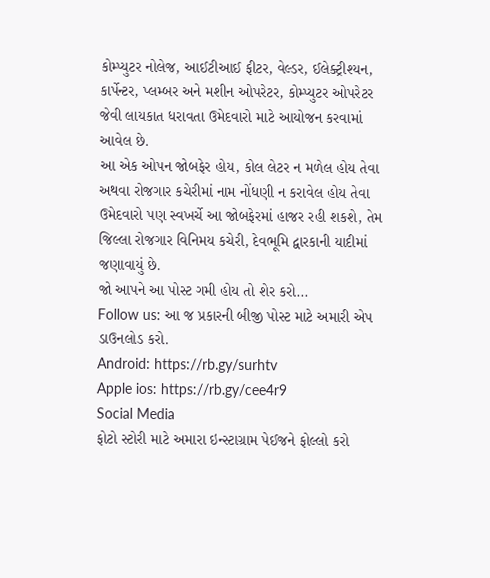કોમ્પ્યુટર નોલેજ, આઈટીઆઈ ફીટર, વેલ્ડર, ઈલેક્ટ્રીશ્યન, કાર્પેન્ટર, પ્લમ્બર અને મશીન ઓપરેટર, કોમ્પ્યુટર ઓપરેટર જેવી લાયકાત ધરાવતા ઉમેદવારો માટે આયોજન કરવામાં આવેલ છે.
આ એક ઓપન જોબફેર હોય, કોલ લેટર ન મળેલ હોય તેવા અથવા રોજગાર કચેરીમાં નામ નોંધણી ન કરાવેલ હોય તેવા ઉમેદવારો પણ સ્વખર્ચે આ જોબફેરમાં હાજર રહી શકશે, તેમ જિલ્લા રોજગાર વિનિમય કચેરી, દેવભૂમિ દ્વારકાની યાદીમાં જણાવાયું છે.
જો આપને આ પોસ્ટ ગમી હોય તો શેર કરો...
Follow us: આ જ પ્રકારની બીજી પોસ્ટ માટે અમારી એપ ડાઉનલોડ કરો.
Android: https://rb.gy/surhtv
Apple ios: https://rb.gy/cee4r9
Social Media
ફોટો સ્ટોરી માટે અમારા ઇન્સ્ટાગ્રામ પેઈજને ફોલ્લો કરો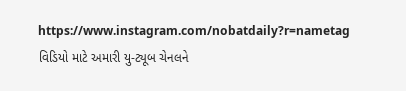https://www.instagram.com/nobatdaily?r=nametag
વિડિયો માટે અમારી યુ-ટ્યૂબ ચેનલને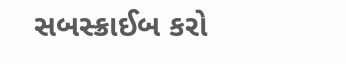સબસ્ક્રાઈબ કરો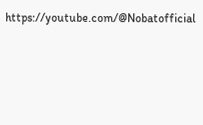https://youtube.com/@Nobatofficial